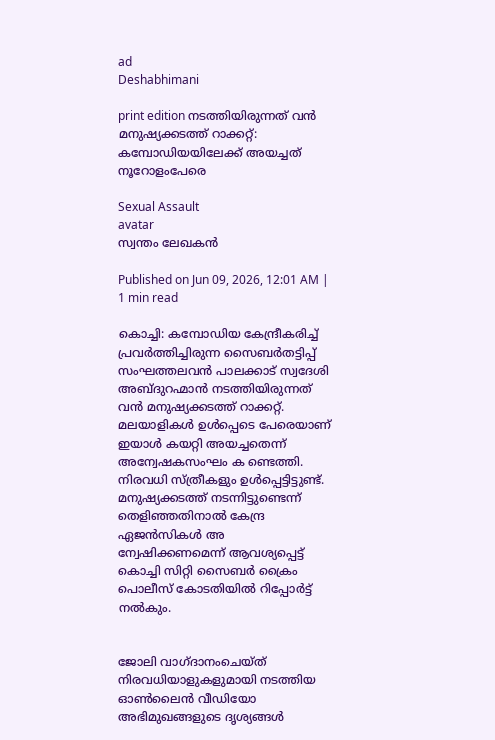ad
Deshabhimani

print edition നടത്തിയിരുന്നത്‌ വൻ മനുഷ്യക്കടത്ത്‌ റാക്കറ്റ്‌: കമ്പോഡിയയിലേക്ക്‌ അയച്ചത്‌ നൂറോളംപേരെ

Sexual Assault
avatar
സ്വന്തം ലേഖകൻ

Published on Jun 09, 2026, 12:01 AM | 1 min read

കൊച്ചി: കമ്പോഡിയ കേന്ദ്രീകരിച്ച് പ്രവർത്തിച്ചിരുന്ന സൈബർതട്ടിപ്പ് സംഘത്തലവൻ പാലക്കാട് സ്വദേശി അബ്ദുറഹ്മാൻ നടത്തിയിരുന്നത്‌ വൻ മനുഷ്യക്കടത്ത്‌ റാക്കറ്റ്‌. മലയാളികൾ ഉൾപ്പെടെ പേരെയാണ്‌ ഇയാൾ കയറ്റി അയച്ചതെന്ന്‌ അന്വേഷകസംഘം ക ണ്ടെത്തി. നിരവധി സ്‌ത്രീകളും ഉൾപ്പെട്ടിട്ടുണ്ട്‌. മനുഷ്യക്കടത്ത്‌ നടന്നിട്ടുണ്ടെന്ന്‌ തെളിഞ്ഞതിനാൽ കേന്ദ്ര ഏജൻസികൾ അ ന്വേഷിക്കണമെന്ന്‌ ആവശ്യപ്പെട്ട്‌ കൊച്ചി സിറ്റി സൈബർ ക്രൈം പൊലീസ്‌ കോടതിയിൽ റിപ്പോർട്ട്‌ നൽകും.


ജോലി വാഗ്‌ദാനംചെയ്‌ത്‌ നിരവധിയാളുകളുമായി നടത്തിയ ഓൺലൈൻ വീഡിയോ അഭിമുഖങ്ങളുടെ ദൃശ്യങ്ങൾ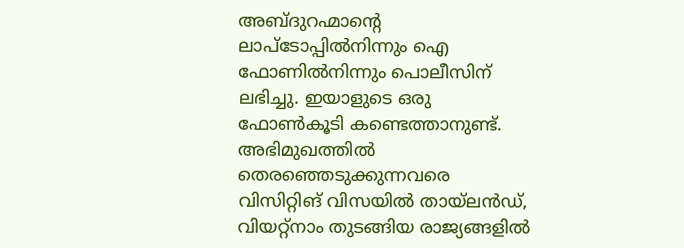അബ്ദുറഹ്മാന്റെ ലാപ്‌ടോപ്പിൽനിന്നും ഐ ഫോണിൽനിന്നും പൊലീസിന്‌ ലഭിച്ചു. ഇയാളുടെ ഒരു ഫോൺകൂടി കണ്ടെത്താനുണ്ട്‌. അഭിമുഖത്തിൽ തെരഞ്ഞെടുക്കുന്നവരെ വിസിറ്റിങ്‌ വിസയിൽ തായ്‌ലൻഡ്‌, വിയറ്റ്നാം തുടങ്ങിയ രാജ്യങ്ങളിൽ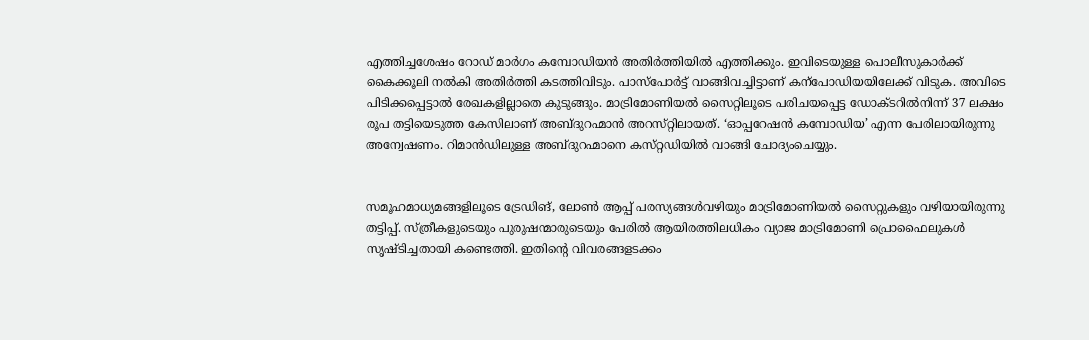എത്തിച്ചശേഷം റോഡ് മാർഗം കമ്പോഡിയൻ അതിർത്തിയിൽ എത്തിക്കും. ഇവിടെയുള്ള പൊലീസുകാർക്ക്‌ കൈക്കൂലി നൽകി അതിർത്തി കടത്തിവിടും. പാസ്‌പോർട്ട്‌ വാങ്ങിവച്ചിട്ടാണ്‌ കന്പോഡിയയിലേക്ക്‌ വിടുക. അവിടെ പിടിക്കപ്പെട്ടാൽ രേഖകളില്ലാതെ കുടുങ്ങും. മാട്രിമോണിയൽ സൈറ്റിലൂടെ പരിചയപ്പെട്ട ഡോക്ടറിൽനിന്ന് 37 ലക്ഷം രൂപ തട്ടിയെടുത്ത കേസിലാണ്‌ അബ്ദുറഹ്മാൻ അറസ്‌റ്റിലായത്‌. ‘ഓപ്പറേഷൻ കമ്പോഡിയ’ എന്ന പേരിലായിരുന്നു അന്വേഷണം. റിമാൻഡിലുള്ള അബ്ദുറഹ്മാനെ കസ്‌റ്റഡിയിൽ വാങ്ങി ചോദ്യംചെയ്യും.


സമൂഹമാധ്യമങ്ങളിലൂടെ ട്രേഡിങ്, ലോൺ ആപ്പ് പരസ്യങ്ങൾവഴിയും മാട്രിമോണിയൽ സൈറ്റുകളും വഴിയായിരുന്നു തട്ടിപ്പ്‌. സ്ത്രീകളുടെയും പുരുഷന്മാരുടെയും പേരിൽ ആയിരത്തിലധികം വ്യാജ മാട്രിമോണി പ്രൊഫൈലുകൾ സൃഷ്ടിച്ചതായി കണ്ടെത്തി. ഇതിന്റെ വിവരങ്ങളടക്കം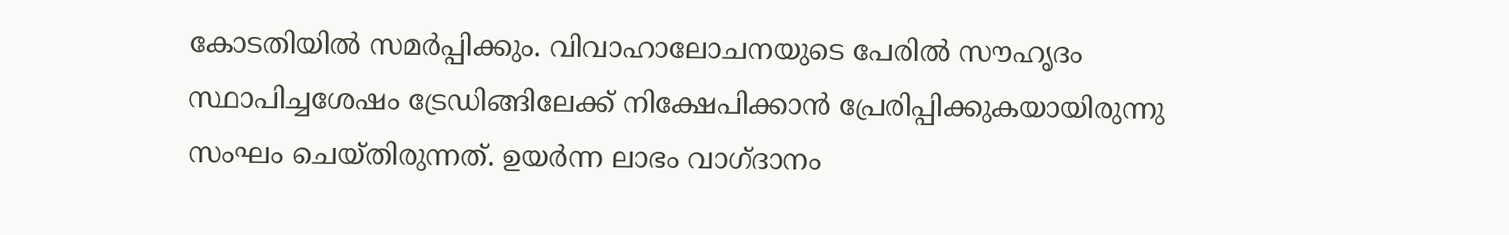കോടതിയിൽ സമർപ്പിക്കും. വിവാഹാലോചനയുടെ പേരിൽ സൗഹൃദം സ്ഥാപിച്ചശേഷം ട്രേഡിങ്ങിലേക്ക് നിക്ഷേപിക്കാൻ പ്രേരിപ്പിക്കുകയായിരുന്നു സംഘം ചെയ്‌തിരുന്നത്‌. ഉയർന്ന ലാഭം വാഗ്‌ദാനം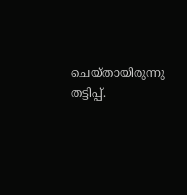ചെയ്‌തായിരുന്നു തട്ടിപ്പ്‌.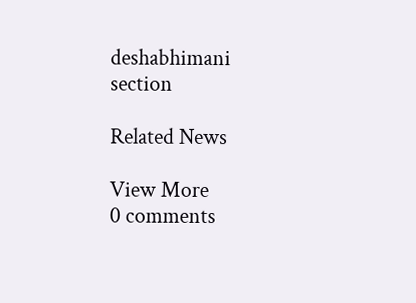deshabhimani section

Related News

View More
0 comments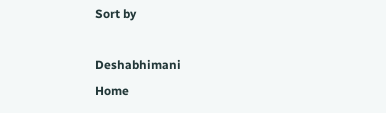Sort by

Deshabhimani
Home